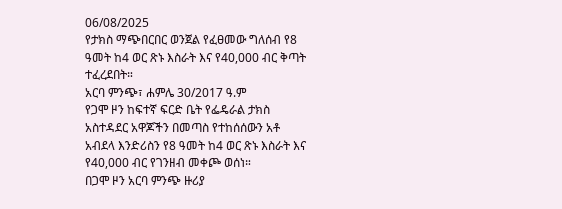06/08/2025
የታክስ ማጭበርበር ወንጀል የፈፀመው ግለሰብ የ8 ዓመት ከ4 ወር ጽኑ እስራት እና የ40,000 ብር ቅጣት ተፈረደበት።
አርባ ምንጭ፣ ሐምሌ 30/2017 ዓ.ም
የጋሞ ዞን ከፍተኛ ፍርድ ቤት የፌዴራል ታክስ አስተዳደር አዋጆችን በመጣስ የተከሰሰውን አቶ አብደላ እንድሪስን የ8 ዓመት ከ4 ወር ጽኑ እስራት እና የ40,000 ብር የገንዘብ መቀጮ ወሰነ።
በጋሞ ዞን አርባ ምንጭ ዙሪያ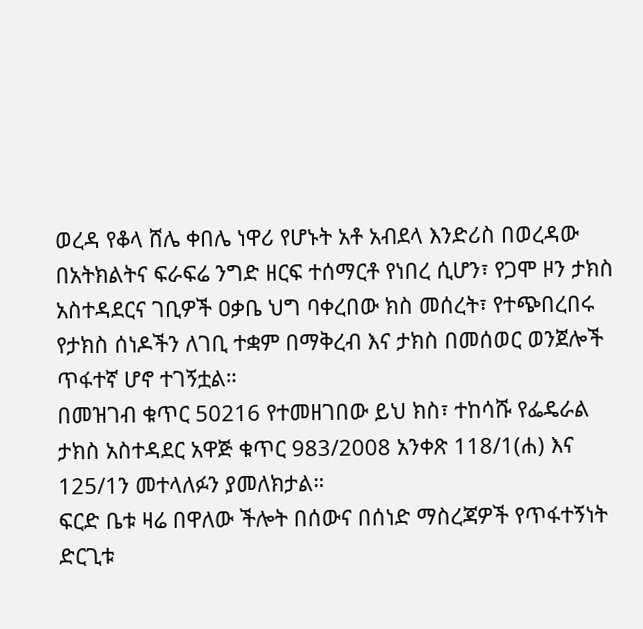ወረዳ የቆላ ሸሌ ቀበሌ ነዋሪ የሆኑት አቶ አብደላ እንድሪስ በወረዳው በአትክልትና ፍራፍሬ ንግድ ዘርፍ ተሰማርቶ የነበረ ሲሆን፣ የጋሞ ዞን ታክስ አስተዳደርና ገቢዎች ዐቃቤ ህግ ባቀረበው ክስ መሰረት፣ የተጭበረበሩ የታክስ ሰነዶችን ለገቢ ተቋም በማቅረብ እና ታክስ በመሰወር ወንጀሎች ጥፋተኛ ሆኖ ተገኝቷል።
በመዝገብ ቁጥር 50216 የተመዘገበው ይህ ክስ፣ ተከሳሹ የፌዴራል ታክስ አስተዳደር አዋጅ ቁጥር 983/2008 አንቀጽ 118/1(ሐ) እና 125/1ን መተላለፉን ያመለክታል።
ፍርድ ቤቱ ዛሬ በዋለው ችሎት በሰውና በሰነድ ማስረጃዎች የጥፋተኝነት ድርጊቱ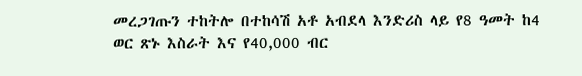መረጋገጡን ተከትሎ በተከሳሽ አቶ አብደላ እንድሪስ ላይ የ8 ዓመት ከ4 ወር ጽኑ እስራት እና የ40,000 ብር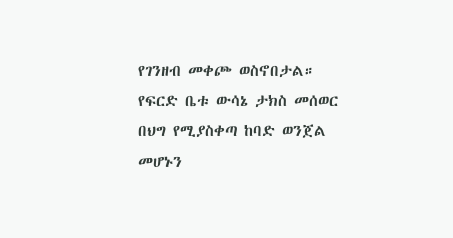የገንዘብ መቀጮ ወስኖበታል።
የፍርድ ቤቱ ውሳኔ ታክስ መሰወር በህግ የሚያስቀጣ ከባድ ወንጀል መሆኑን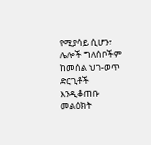የሚያሳይ ሲሆን፣ ሌሎች ግለሰቦችም ከመሰል ህገ-ወጥ ድርጊቶች እንዲቆጠቡ መልዕክት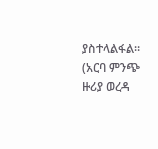ያስተላልፋል።
(አርባ ምንጭ ዙሪያ ወረዳ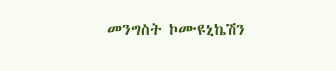መንግስት ኮሙዩኒኬሽን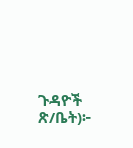ጉዳዮች ጽ/ቤት)፦